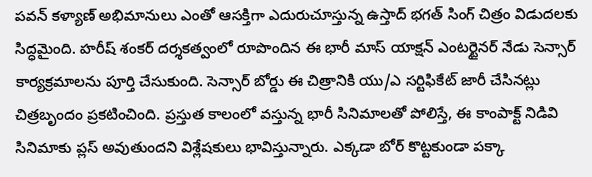పవన్ కళ్యాణ్ అభిమానులు ఎంతో ఆసక్తిగా ఎదురుచూస్తున్న ఉస్తాద్ భగత్ సింగ్ చిత్రం విడుదలకు సిద్ధమైంది. హరీష్ శంకర్ దర్శకత్వంలో రూపొందిన ఈ భారీ మాస్ యాక్షన్ ఎంటర్టైనర్ నేడు సెన్సార్ కార్యక్రమాలను పూర్తి చేసుకుంది. సెన్సార్ బోర్డు ఈ చిత్రానికి యు/ఎ సర్టిఫికేట్ జారీ చేసినట్లు చిత్రబృందం ప్రకటించింది. ప్రస్తుత కాలంలో వస్తున్న భారీ సినిమాలతో పోలిస్తే, ఈ కాంపాక్ట్ నిడివి సినిమాకు ప్లస్ అవుతుందని విశ్లేషకులు భావిస్తున్నారు. ఎక్కడా బోర్ కొట్టకుండా పక్కా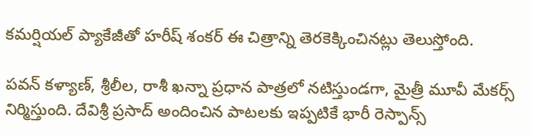కమర్షియల్ ప్యాకేజీతో హరీష్ శంకర్ ఈ చిత్రాన్ని తెరకెక్కించినట్లు తెలుస్తోంది.

పవన్ కళ్యాణ్, శ్రీలీల, రాశీ ఖన్నా ప్రధాన పాత్రలో నటిస్తుండగా, మైత్రీ మూవీ మేకర్స్ నిర్మిస్తుంది. దేవిశ్రీ ప్రసాద్ అందించిన పాటలకు ఇప్పటికే భారీ రెస్పాన్స్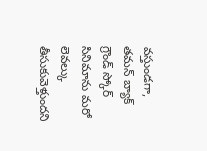వస్తుండగా, తమన్ బ్యాక్ గ్రౌండ్ స్కోర్ సినిమాను మరో లెవల్కు తీసుకువెళ్తుందని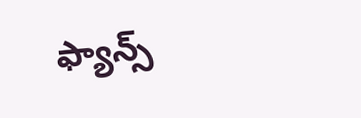ఫ్యాన్స్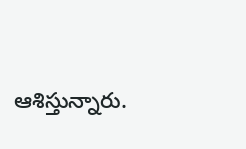ఆశిస్తున్నారు.